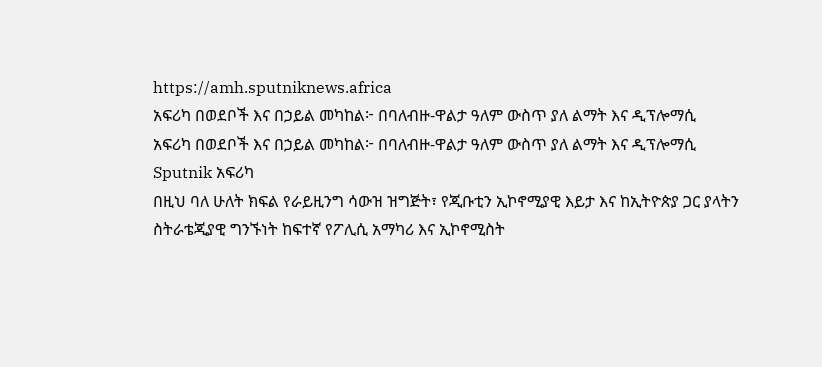https://amh.sputniknews.africa
አፍሪካ በወደቦች እና በኃይል መካከል፦ በባለብዙ-ዋልታ ዓለም ውስጥ ያለ ልማት እና ዲፕሎማሲ
አፍሪካ በወደቦች እና በኃይል መካከል፦ በባለብዙ-ዋልታ ዓለም ውስጥ ያለ ልማት እና ዲፕሎማሲ
Sputnik አፍሪካ
በዚህ ባለ ሁለት ክፍል የራይዚንግ ሳውዝ ዝግጅት፣ የጂቡቲን ኢኮኖሚያዊ እይታ እና ከኢትዮጵያ ጋር ያላትን ስትራቴጂያዊ ግንኙነት ከፍተኛ የፖሊሲ አማካሪ እና ኢኮኖሚስት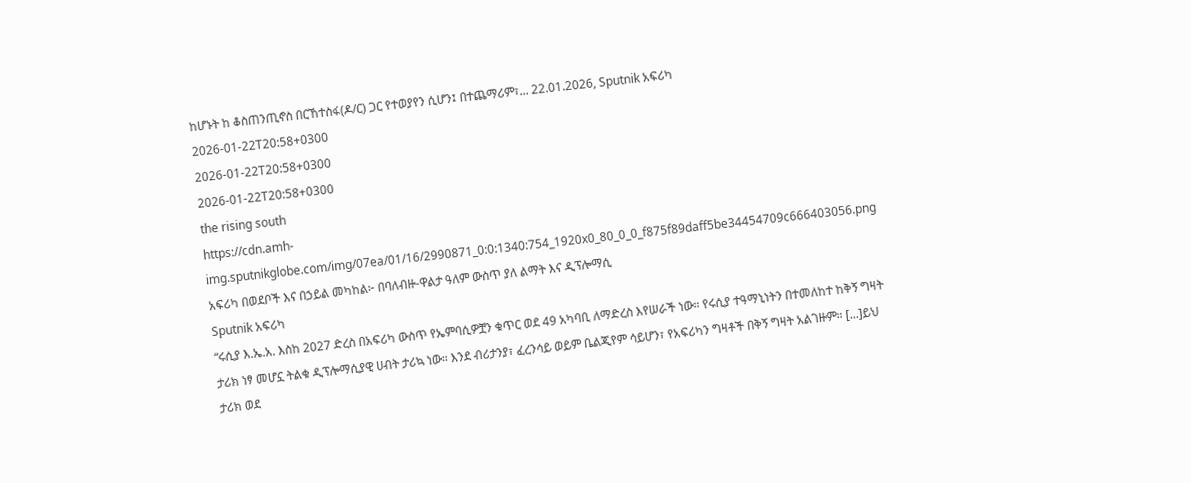ከሆኑት ከ ቆስጠንጢኖስ በርኸተስፋ(ዶ/ር) ጋር የተወያየን ሲሆን፤ በተጨማሪም፣... 22.01.2026, Sputnik አፍሪካ
2026-01-22T20:58+0300
2026-01-22T20:58+0300
2026-01-22T20:58+0300
the rising south
https://cdn.amh-img.sputnikglobe.com/img/07ea/01/16/2990871_0:0:1340:754_1920x0_80_0_0_f875f89daff5be34454709c666403056.png
አፍሪካ በወደቦች እና በኃይል መካከል፦ በባለብዙ-ዋልታ ዓለም ውስጥ ያለ ልማት እና ዲፕሎማሲ
Sputnik አፍሪካ
“ሩሲያ እ.ኤ.አ. እስከ 2027 ድረስ በአፍሪካ ውስጥ የኤምባሲዎቿን ቁጥር ወደ 49 አካባቢ ለማድረስ እየሠራች ነው። የሩሲያ ተዓማኒነትን በተመለከተ ከቅኝ ግዛት ታሪክ ነፃ መሆኗ ትልቁ ዲፕሎማሲያዊ ሀብት ታሪኳ ነው። እንደ ብሪታንያ፣ ፈረንሳይ ወይም ቤልጂየም ሳይሆን፣ የአፍሪካን ግዛቶች በቅኝ ግዛት አልገዙም። [...]ይህ ታሪክ ወደ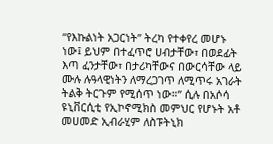“የእኩልነት አጋርነት” ትረካ የተቀየረ መሆኑ ነው፤ ይህም በተፈጥሮ ሀብታቸው፣ በወደፊት እጣ ፈንታቸው፣ በታሪካቸውና በውርሳቸው ላይ ሙሉ ሉዓላዊነትን ለማረጋገጥ ለሚጥሩ አገራት ትልቅ ትርጉም የሚሰጥ ነው።” ሲሉ በአሶሳ ዩኒቨርሲቲ የኢኮኖሚክስ መምህር የሆኑት አቶ መሀመድ ኢብራሂም ለስፑትኒክ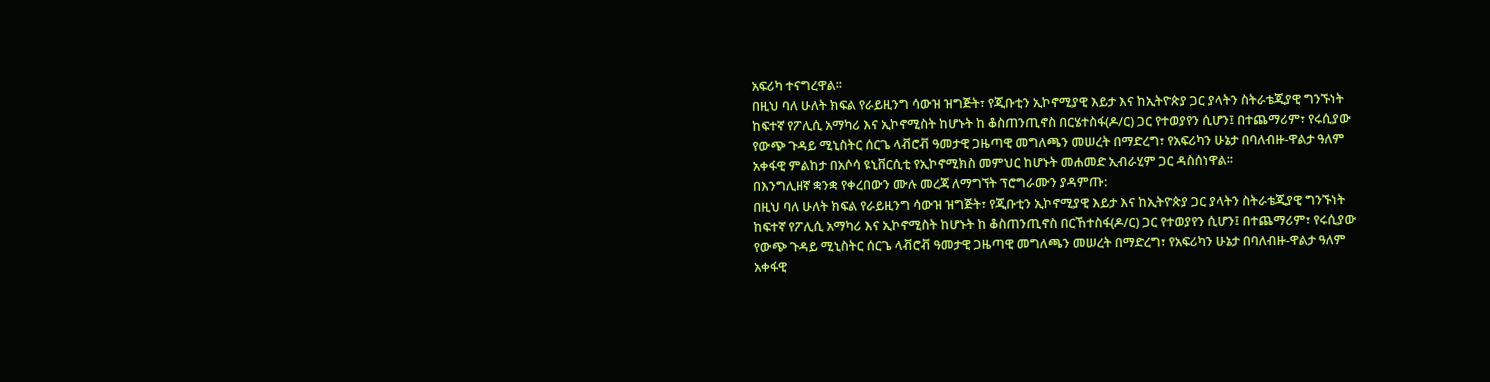አፍሪካ ተናግረዋል፡፡
በዚህ ባለ ሁለት ክፍል የራይዚንግ ሳውዝ ዝግጅት፣ የጂቡቲን ኢኮኖሚያዊ እይታ እና ከኢትዮጵያ ጋር ያላትን ስትራቴጂያዊ ግንኙነት ከፍተኛ የፖሊሲ አማካሪ እና ኢኮኖሚስት ከሆኑት ከ ቆስጠንጢኖስ በርሄተስፋ(ዶ/ር) ጋር የተወያየን ሲሆን፤ በተጨማሪም፣ የሩሲያው የውጭ ጉዳይ ሚኒስትር ሰርጌ ላቭሮቭ ዓመታዊ ጋዜጣዊ መግለጫን መሠረት በማድረግ፣ የአፍሪካን ሁኔታ በባለብዙ-ዋልታ ዓለም አቀፋዊ ምልከታ በአሶሳ ዩኒቨርሲቲ የኢኮኖሚክስ መምህር ከሆኑት መሐመድ ኢብራሂም ጋር ዳስሰነዋል፡፡
በእንግሊዘኛ ቋንቋ የቀረበውን ሙሉ መረጃ ለማግኘት ፕሮግራሙን ያዳምጡ:
በዚህ ባለ ሁለት ክፍል የራይዚንግ ሳውዝ ዝግጅት፣ የጂቡቲን ኢኮኖሚያዊ እይታ እና ከኢትዮጵያ ጋር ያላትን ስትራቴጂያዊ ግንኙነት ከፍተኛ የፖሊሲ አማካሪ እና ኢኮኖሚስት ከሆኑት ከ ቆስጠንጢኖስ በርኸተስፋ(ዶ/ር) ጋር የተወያየን ሲሆን፤ በተጨማሪም፣ የሩሲያው የውጭ ጉዳይ ሚኒስትር ሰርጌ ላቭሮቭ ዓመታዊ ጋዜጣዊ መግለጫን መሠረት በማድረግ፣ የአፍሪካን ሁኔታ በባለብዙ-ዋልታ ዓለም አቀፋዊ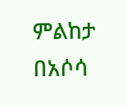ምልከታ በአሶሳ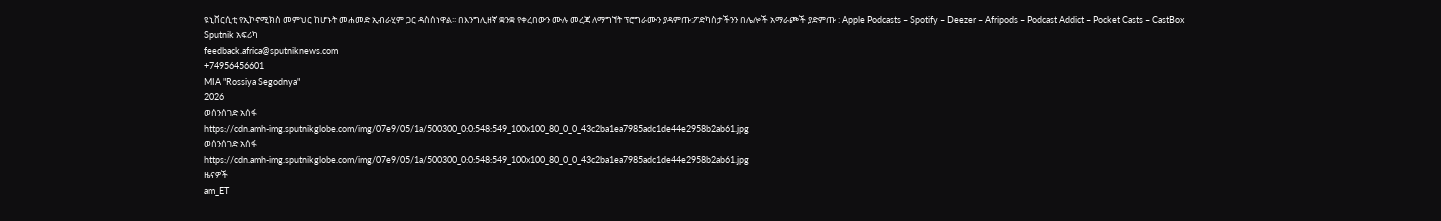ዩኒቨርሲቲ የኢኮኖሚክስ መምህር ከሆኑት መሐመድ ኢብራሂም ጋር ዳስሰነዋል፡፡ በእንግሊዘኛ ቋንቋ የቀረበውን ሙሉ መረጃ ለማግኘት ፕሮግራሙን ያዳምጡ:ፖድካስታችንን በሌሎች አማራጮች ያድምጡ : Apple Podcasts – Spotify – Deezer – Afripods – Podcast Addict – Pocket Casts – CastBox
Sputnik አፍሪካ
feedback.africa@sputniknews.com
+74956456601
MIA "Rossiya Segodnya"
2026
ወሰንሰገድ አሰፋ
https://cdn.amh-img.sputnikglobe.com/img/07e9/05/1a/500300_0:0:548:549_100x100_80_0_0_43c2ba1ea7985adc1de44e2958b2ab61.jpg
ወሰንሰገድ አሰፋ
https://cdn.amh-img.sputnikglobe.com/img/07e9/05/1a/500300_0:0:548:549_100x100_80_0_0_43c2ba1ea7985adc1de44e2958b2ab61.jpg
ዜናዎች
am_ET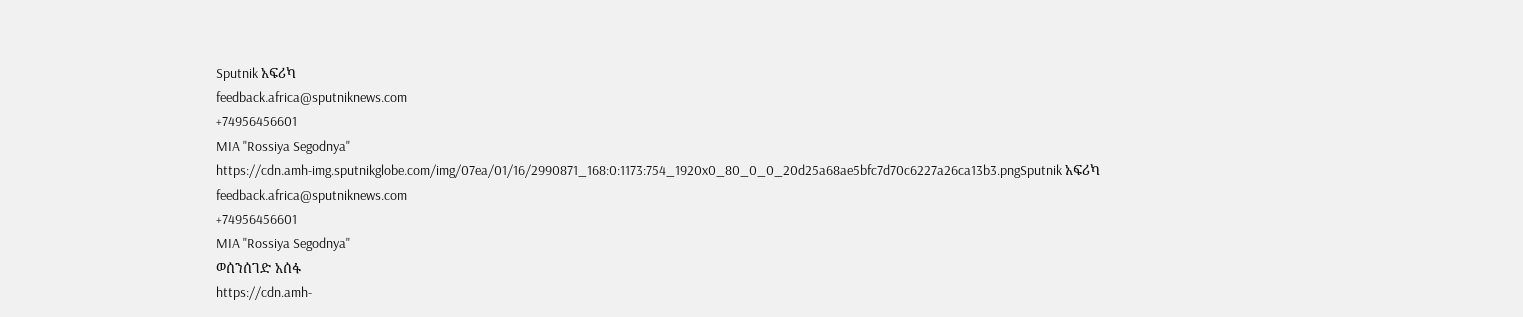Sputnik አፍሪካ
feedback.africa@sputniknews.com
+74956456601
MIA "Rossiya Segodnya"
https://cdn.amh-img.sputnikglobe.com/img/07ea/01/16/2990871_168:0:1173:754_1920x0_80_0_0_20d25a68ae5bfc7d70c6227a26ca13b3.pngSputnik አፍሪካ
feedback.africa@sputniknews.com
+74956456601
MIA "Rossiya Segodnya"
ወሰንሰገድ አሰፋ
https://cdn.amh-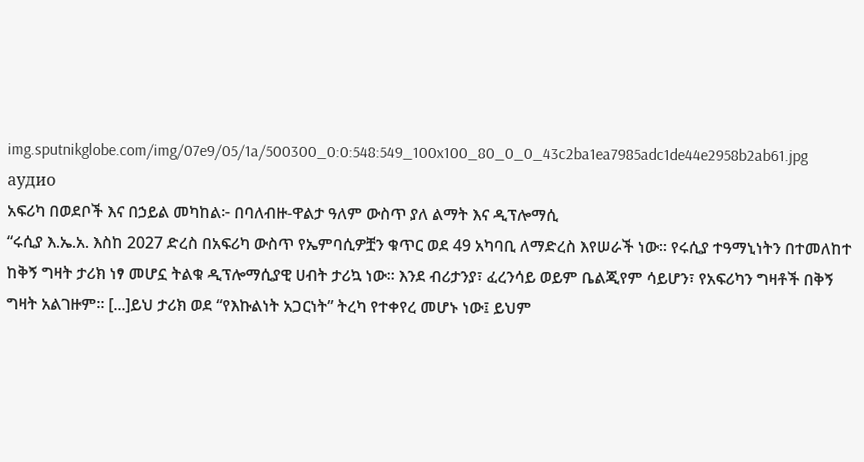img.sputnikglobe.com/img/07e9/05/1a/500300_0:0:548:549_100x100_80_0_0_43c2ba1ea7985adc1de44e2958b2ab61.jpg
аудио
አፍሪካ በወደቦች እና በኃይል መካከል፦ በባለብዙ-ዋልታ ዓለም ውስጥ ያለ ልማት እና ዲፕሎማሲ
“ሩሲያ እ.ኤ.አ. እስከ 2027 ድረስ በአፍሪካ ውስጥ የኤምባሲዎቿን ቁጥር ወደ 49 አካባቢ ለማድረስ እየሠራች ነው። የሩሲያ ተዓማኒነትን በተመለከተ ከቅኝ ግዛት ታሪክ ነፃ መሆኗ ትልቁ ዲፕሎማሲያዊ ሀብት ታሪኳ ነው። እንደ ብሪታንያ፣ ፈረንሳይ ወይም ቤልጂየም ሳይሆን፣ የአፍሪካን ግዛቶች በቅኝ ግዛት አልገዙም። [...]ይህ ታሪክ ወደ “የእኩልነት አጋርነት” ትረካ የተቀየረ መሆኑ ነው፤ ይህም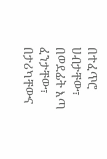በተፈጥሮ ሀብታቸው፣ በወደፊት እጣ ፈንታቸው፣ በታሪካቸውና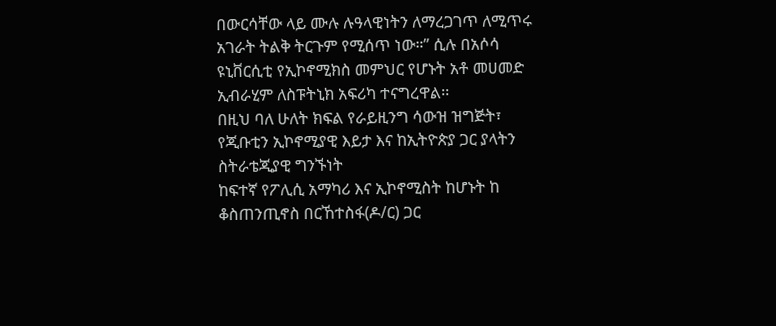በውርሳቸው ላይ ሙሉ ሉዓላዊነትን ለማረጋገጥ ለሚጥሩ አገራት ትልቅ ትርጉም የሚሰጥ ነው።” ሲሉ በአሶሳ ዩኒቨርሲቲ የኢኮኖሚክስ መምህር የሆኑት አቶ መሀመድ ኢብራሂም ለስፑትኒክ አፍሪካ ተናግረዋል፡፡
በዚህ ባለ ሁለት ክፍል የራይዚንግ ሳውዝ ዝግጅት፣ የጂቡቲን ኢኮኖሚያዊ እይታ እና ከኢትዮጵያ ጋር ያላትን ስትራቴጂያዊ ግንኙነት
ከፍተኛ የፖሊሲ አማካሪ እና ኢኮኖሚስት ከሆኑት ከ ቆስጠንጢኖስ በርኸተስፋ(ዶ/ር) ጋር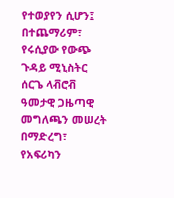የተወያየን ሲሆን፤ በተጨማሪም፣ የሩሲያው የውጭ ጉዳይ ሚኒስትር ሰርጌ ላቭሮቭ ዓመታዊ ጋዜጣዊ መግለጫን መሠረት በማድረግ፣ የአፍሪካን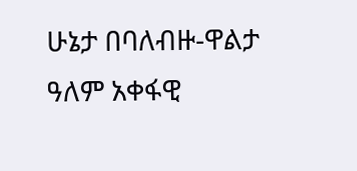ሁኔታ በባለብዙ-ዋልታ ዓለም አቀፋዊ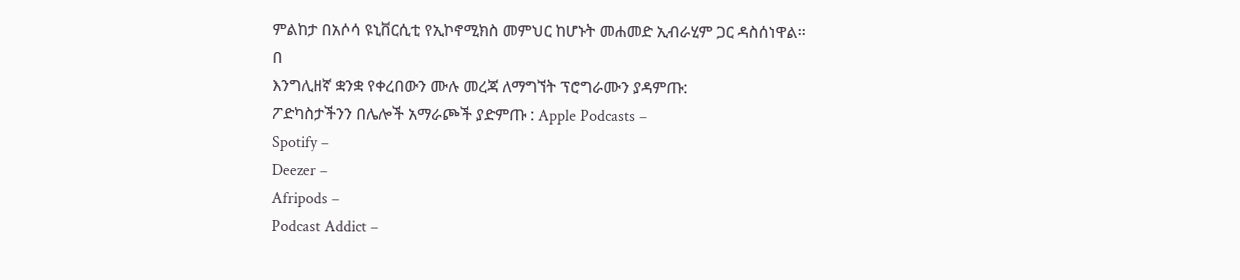ምልከታ በአሶሳ ዩኒቨርሲቲ የኢኮኖሚክስ መምህር ከሆኑት መሐመድ ኢብራሂም ጋር ዳስሰነዋል፡፡
በ
እንግሊዘኛ ቋንቋ የቀረበውን ሙሉ መረጃ ለማግኘት ፕሮግራሙን ያዳምጡ:
ፖድካስታችንን በሌሎች አማራጮች ያድምጡ : Apple Podcasts –
Spotify –
Deezer –
Afripods –
Podcast Addict –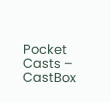Pocket Casts –
CastBox